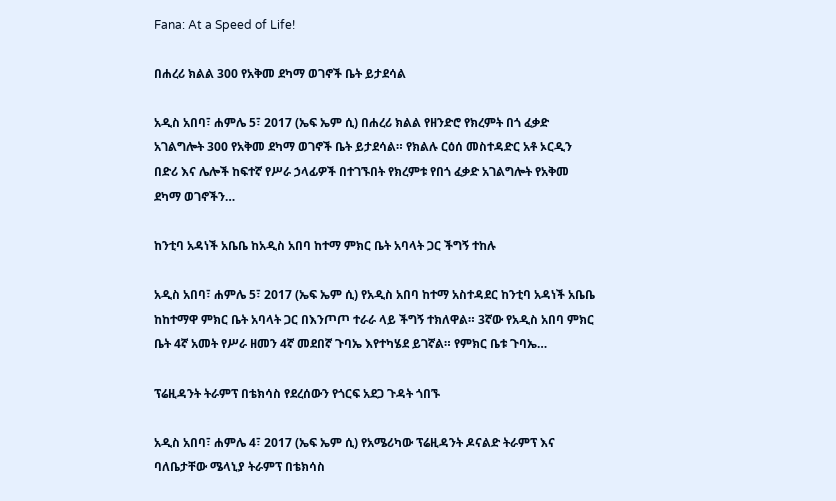Fana: At a Speed of Life!

በሐረሪ ክልል 300 የአቅመ ደካማ ወገኖች ቤት ይታደሳል

አዲስ አበባ፣ ሐምሌ 5፣ 2017 (ኤፍ ኤም ሲ) በሐረሪ ክልል የዘንድሮ የክረምት በጎ ፈቃድ አገልግሎት 300 የአቅመ ደካማ ወገኖች ቤት ይታደሳል። የክልሉ ርዕሰ መስተዳድር አቶ ኦርዲን በድሪ እና ሌሎች ከፍተኛ የሥራ ኃላፊዎች በተገኙበት የክረምቱ የበጎ ፈቃድ አገልግሎት የአቅመ ደካማ ወገኖችን…

ከንቲባ አዳነች አቤቤ ከአዲስ አበባ ከተማ ምክር ቤት አባላት ጋር ችግኝ ተከሉ

አዲስ አበባ፣ ሐምሌ 5፣ 2017 (ኤፍ ኤም ሲ) የአዲስ አበባ ከተማ አስተዳደር ከንቲባ አዳነች አቤቤ ከከተማዋ ምክር ቤት አባላት ጋር በእንጦጦ ተራራ ላይ ችግኝ ተክለዋል። 3ኛው የአዲስ አበባ ምክር ቤት 4ኛ አመት የሥራ ዘመን 4ኛ መደበኛ ጉባኤ እየተካሄደ ይገኛል። የምክር ቤቱ ጉባኤ…

ፕሬዚዳንት ትራምፕ በቴክሳስ የደረሰውን የጎርፍ አደጋ ጉዳት ጎበኙ

አዲስ አበባ፣ ሐምሌ 4፣ 2017 (ኤፍ ኤም ሲ) የአሜሪካው ፕሬዚዳንት ዶናልድ ትራምፕ እና ባለቤታቸው ሜላኒያ ትራምፕ በቴክሳስ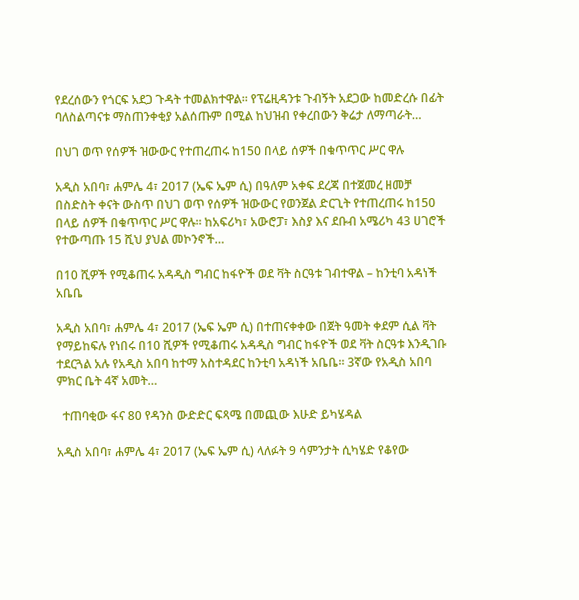የደረሰውን የጎርፍ አደጋ ጉዳት ተመልክተዋል፡፡ የፕሬዚዳንቱ ጉብኝት አደጋው ከመድረሱ በፊት ባለስልጣናቱ ማስጠንቀቂያ አልሰጡም በሚል ከህዝብ የቀረበውን ቅሬታ ለማጣራት…

በህገ ወጥ የሰዎች ዝውውር የተጠረጠሩ ከ150 በላይ ሰዎች በቁጥጥር ሥር ዋሉ

አዲስ አበባ፣ ሐምሌ 4፣ 2017 (ኤፍ ኤም ሲ) በዓለም አቀፍ ደረጃ በተጀመረ ዘመቻ በስድስት ቀናት ውስጥ በህገ ወጥ የሰዎች ዝውውር የወንጀል ድርጊት የተጠረጠሩ ከ150 በላይ ሰዎች በቁጥጥር ሥር ዋሉ። ከአፍሪካ፣ አውሮፓ፣ እስያ እና ደቡብ አሜሪካ 43 ሀገሮች የተውጣጡ 15 ሺህ ያህል መኮንኖች…

በ10 ሺዎች የሚቆጠሩ አዳዲስ ግብር ከፋዮች ወደ ቫት ስርዓቱ ገብተዋል – ከንቲባ አዳነች አቤቤ

አዲስ አበባ፣ ሐምሌ 4፣ 2017 (ኤፍ ኤም ሲ) በተጠናቀቀው በጀት ዓመት ቀደም ሲል ቫት የማይከፍሉ የነበሩ በ10 ሺዎች የሚቆጠሩ አዳዲስ ግብር ከፋዮች ወደ ቫት ስርዓቱ እንዲገቡ ተደርጓል አሉ የአዲስ አበባ ከተማ አስተዳደር ከንቲባ አዳነች አቤቤ፡፡ 3ኛው የአዲስ አበባ ምክር ቤት 4ኛ አመት…

  ተጠባቂው ፋና 80 የዳንስ ውድድር ፍጻሜ በመጪው እሁድ ይካሄዳል

አዲስ አበባ፣ ሐምሌ 4፣ 2017 (ኤፍ ኤም ሲ) ላለፉት 9 ሳምንታት ሲካሄድ የቆየው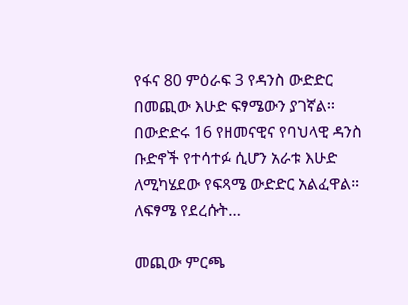የፋና 80 ምዕራፍ 3 የዳንስ ውድድር በመጪው እሁድ ፍፃሜውን ያገኛል፡፡ በውድድሩ 16 የዘመናዊና የባህላዊ ዳንስ ቡድኖች የተሳተፉ ሲሆን አራቱ እሁድ ለሚካሄደው የፍጻሜ ውድድር አልፈዋል። ለፍፃሜ የደረሱት…

መጪው ምርጫ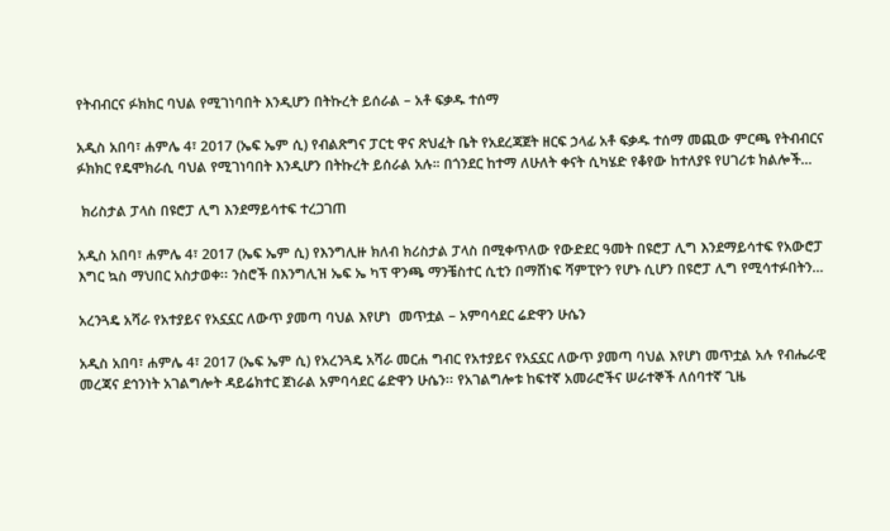የትብብርና ፉክክር ባህል የሚገነባበት እንዲሆን በትኩረት ይሰራል – አቶ ፍቃዱ ተሰማ

አዲስ አበባ፣ ሐምሌ 4፣ 2017 (ኤፍ ኤም ሲ) የብልጽግና ፓርቲ ዋና ጽህፈት ቤት የአደረጃጀት ዘርፍ ኃላፊ አቶ ፍቃዱ ተሰማ መጪው ምርጫ የትብብርና ፉክክር የዴሞክራሲ ባህል የሚገነባበት እንዲሆን በትኩረት ይሰራል አሉ። በጎንደር ከተማ ለሁለት ቀናት ሲካሄድ የቆየው ከተለያዩ የሀገሪቱ ክልሎች…

 ክሪስታል ፓላስ በዩሮፓ ሊግ እንደማይሳተፍ ተረጋገጠ

አዲስ አበባ፣ ሐምሌ 4፣ 2017 (ኤፍ ኤም ሲ) የእንግሊዙ ክለብ ክሪስታል ፓላስ በሚቀጥለው የውድደር ዓመት በዩሮፓ ሊግ እንደማይሳተፍ የአውሮፓ እግር ኳስ ማህበር አስታወቀ፡፡ ንስሮች በእንግሊዝ ኤፍ ኤ ካፕ ዋንጫ ማንቼስተር ሲቲን በማሸነፍ ሻምፒዮን የሆኑ ሲሆን በዩሮፓ ሊግ የሚሳተፉበትን…

አረንጓዴ አሻራ የአተያይና የአኗኗር ለውጥ ያመጣ ባህል እየሆነ  መጥቷል – አምባሳደር ሬድዋን ሁሴን

አዲስ አበባ፣ ሐምሌ 4፣ 2017 (ኤፍ ኤም ሲ) የአረንጓዴ አሻራ መርሐ ግብር የአተያይና የአኗኗር ለውጥ ያመጣ ባህል እየሆነ መጥቷል አሉ የብሔራዊ መረጃና ደኅንነት አገልግሎት ዳይሬክተር ጀነራል አምባሳደር ሬድዋን ሁሴን፡፡ የአገልግሎቱ ከፍተኛ አመራሮችና ሠራተኞች ለሰባተኛ ጊዜ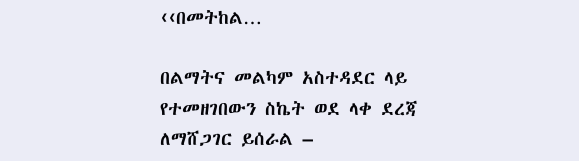‹‹በመትከል…

በልማትና መልካም አስተዳደር ላይ የተመዘገበውን ስኬት ወደ ላቀ ደረጃ ለማሸጋገር ይሰራል –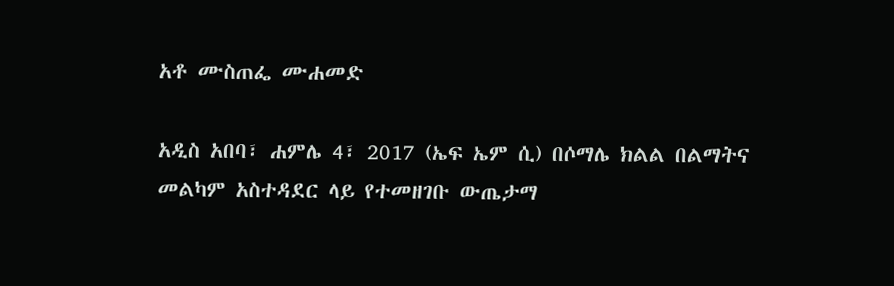አቶ ሙስጠፌ ሙሐመድ

አዲስ አበባ፣ ሐምሌ 4፣ 2017 (ኤፍ ኤም ሲ) በሶማሌ ክልል በልማትና መልካም አስተዳደር ላይ የተመዘገቡ ውጤታማ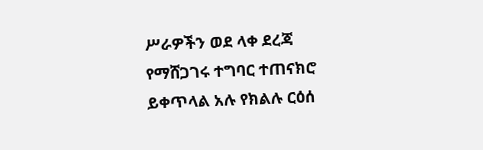ሥራዎችን ወደ ላቀ ደረጃ የማሸጋገሩ ተግባር ተጠናክሮ ይቀጥላል አሉ የክልሉ ርዕሰ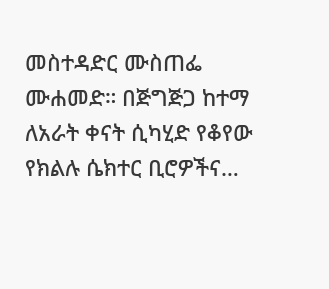መስተዳድር ሙስጠፌ ሙሐመድ። በጅግጅጋ ከተማ ለአራት ቀናት ሲካሂድ የቆየው የክልሉ ሴክተር ቢሮዎችና…